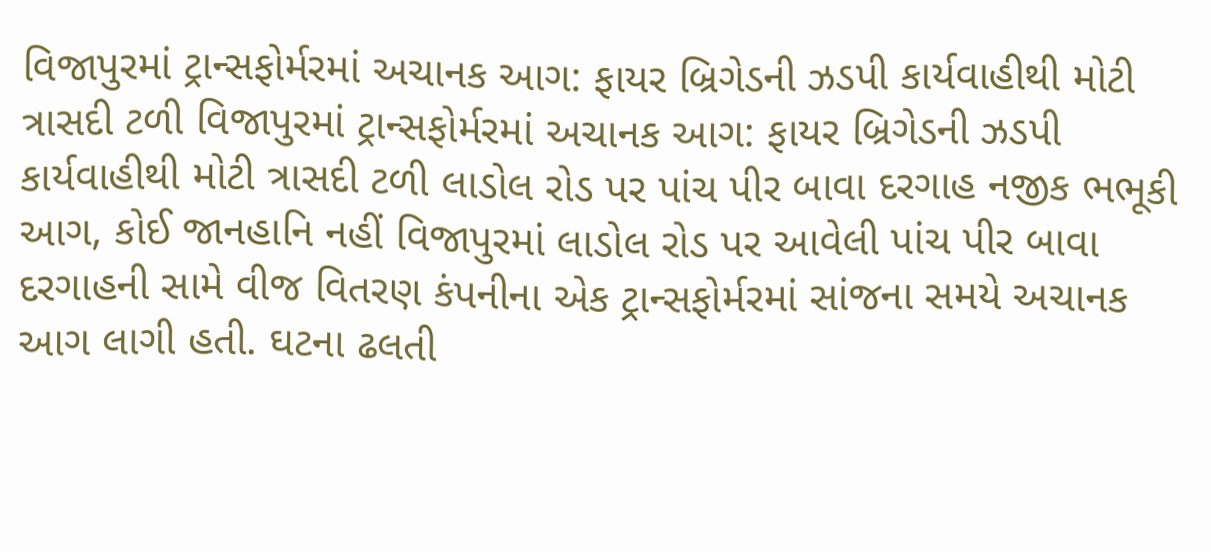વિજાપુરમાં ટ્રાન્સફોર્મરમાં અચાનક આગ: ફાયર બ્રિગેડની ઝડપી કાર્યવાહીથી મોટી ત્રાસદી ટળી વિજાપુરમાં ટ્રાન્સફોર્મરમાં અચાનક આગ: ફાયર બ્રિગેડની ઝડપી કાર્યવાહીથી મોટી ત્રાસદી ટળી લાડોલ રોડ પર પાંચ પીર બાવા દરગાહ નજીક ભભૂકી આગ, કોઈ જાનહાનિ નહીં વિજાપુરમાં લાડોલ રોડ પર આવેલી પાંચ પીર બાવા દરગાહની સામે વીજ વિતરણ કંપનીના એક ટ્રાન્સફોર્મરમાં સાંજના સમયે અચાનક આગ લાગી હતી. ઘટના ઢલતી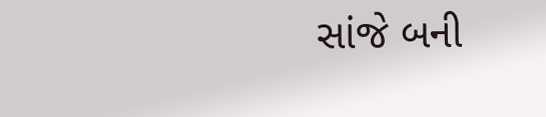સાંજે બની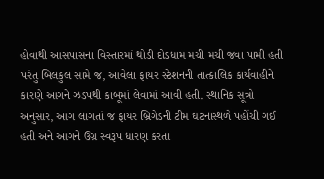હોવાથી આસપાસના વિસ્તારમાં થોડી દોડધામ મચી મચી જવા પામી હતી પરંતુ બિલકુલ સામે જ, આવેલા ફાયર સ્ટેશનની તાત્કાલિક કાર્યવાહીને કારણે આગને ઝડપથી કાબૂમાં લેવામાં આવી હતી. સ્થાનિક સૂત્રો અનુસાર, આગ લાગતાં જ ફાયર બ્રિગેડની ટીમ ઘટનાસ્થળે પહોંચી ગઈ હતી અને આગને ઉગ્ર સ્વરૂપ ધારણ કરતા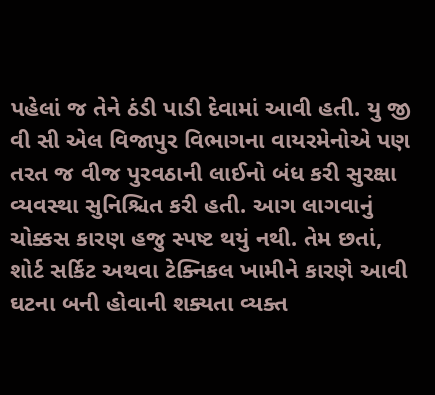પહેલાં જ તેને ઠંડી પાડી દેવામાં આવી હતી. યુ જી વી સી એલ વિજાપુર વિભાગના વાયરમેનોએ પણ તરત જ વીજ પુરવઠાની લાઈનો બંધ કરી સુરક્ષા વ્યવસ્થા સુનિશ્ચિત કરી હતી. આગ લાગવાનું ચોક્કસ કારણ હજુ સ્પષ્ટ થયું નથી. તેમ છતાં, શોર્ટ સર્કિટ અથવા ટેક્નિકલ ખામીને કારણે આવી ઘટના બની હોવાની શક્યતા વ્યક્ત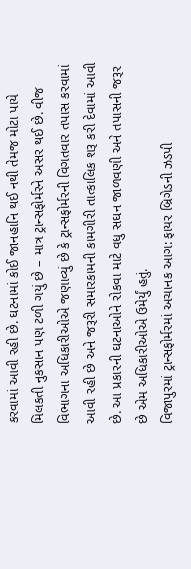કરવામાં આવી રહી છે. ઘટનામાં કોઈ જાનહાનિ થઈ નથી તેમજ મોટા પાયે મિલકતી નુકસાન પણ ટળી ગયું છે – માત્ર ટ્રાન્સફોર્મરને અસર થઈ છે. વીજ વિભાગના અધિકારીઓએ જણાવ્યું છે કે ટ્રાન્સફોર્મરની વિગતવાર તપાસ કરવામાં આવી રહી છે અને જરૂરી સમારકામની કામગીરી તાત્કાલિક શરૂ કરી દેવામાં આવી છે. આ પ્રકારની ઘટનાઓને રોકવા માટે વધુ સઘન જાળવણી અને તપાસની જરૂર છે એમ અધિકારીઓએ ઉમેર્યું હતું.
વિજાપુરમાં ટ્રાન્સફોર્મરમાં અચાનક આગ: ફાયર બ્રિગેડની ઝડપી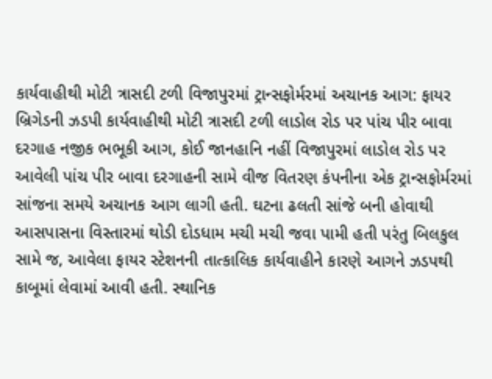કાર્યવાહીથી મોટી ત્રાસદી ટળી વિજાપુરમાં ટ્રાન્સફોર્મરમાં અચાનક આગ: ફાયર બ્રિગેડની ઝડપી કાર્યવાહીથી મોટી ત્રાસદી ટળી લાડોલ રોડ પર પાંચ પીર બાવા દરગાહ નજીક ભભૂકી આગ, કોઈ જાનહાનિ નહીં વિજાપુરમાં લાડોલ રોડ પર આવેલી પાંચ પીર બાવા દરગાહની સામે વીજ વિતરણ કંપનીના એક ટ્રાન્સફોર્મરમાં સાંજના સમયે અચાનક આગ લાગી હતી. ઘટના ઢલતી સાંજે બની હોવાથી આસપાસના વિસ્તારમાં થોડી દોડધામ મચી મચી જવા પામી હતી પરંતુ બિલકુલ સામે જ, આવેલા ફાયર સ્ટેશનની તાત્કાલિક કાર્યવાહીને કારણે આગને ઝડપથી કાબૂમાં લેવામાં આવી હતી. સ્થાનિક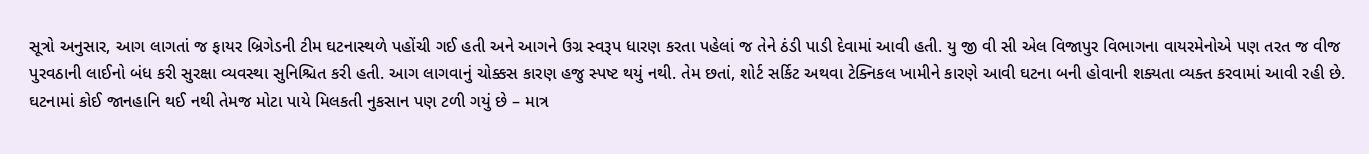સૂત્રો અનુસાર, આગ લાગતાં જ ફાયર બ્રિગેડની ટીમ ઘટનાસ્થળે પહોંચી ગઈ હતી અને આગને ઉગ્ર સ્વરૂપ ધારણ કરતા પહેલાં જ તેને ઠંડી પાડી દેવામાં આવી હતી. યુ જી વી સી એલ વિજાપુર વિભાગના વાયરમેનોએ પણ તરત જ વીજ પુરવઠાની લાઈનો બંધ કરી સુરક્ષા વ્યવસ્થા સુનિશ્ચિત કરી હતી. આગ લાગવાનું ચોક્કસ કારણ હજુ સ્પષ્ટ થયું નથી. તેમ છતાં, શોર્ટ સર્કિટ અથવા ટેક્નિકલ ખામીને કારણે આવી ઘટના બની હોવાની શક્યતા વ્યક્ત કરવામાં આવી રહી છે. ઘટનામાં કોઈ જાનહાનિ થઈ નથી તેમજ મોટા પાયે મિલકતી નુકસાન પણ ટળી ગયું છે – માત્ર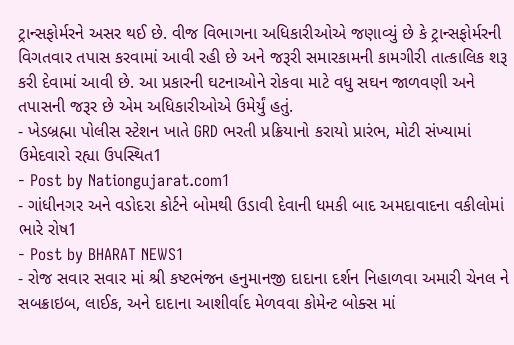ટ્રાન્સફોર્મરને અસર થઈ છે. વીજ વિભાગના અધિકારીઓએ જણાવ્યું છે કે ટ્રાન્સફોર્મરની વિગતવાર તપાસ કરવામાં આવી રહી છે અને જરૂરી સમારકામની કામગીરી તાત્કાલિક શરૂ કરી દેવામાં આવી છે. આ પ્રકારની ઘટનાઓને રોકવા માટે વધુ સઘન જાળવણી અને તપાસની જરૂર છે એમ અધિકારીઓએ ઉમેર્યું હતું.
- ખેડબ્રહ્મા પોલીસ સ્ટેશન ખાતે GRD ભરતી પ્રક્રિયાનો કરાયો પ્રારંભ, મોટી સંખ્યામાં ઉમેદવારો રહ્યા ઉપસ્થિત1
- Post by Nationgujarat.com1
- ગાંધીનગર અને વડોદરા કોર્ટને બોમથી ઉડાવી દેવાની ધમકી બાદ અમદાવાદના વકીલોમાં ભારે રોષ1
- Post by BHARAT NEWS1
- રોજ સવાર સવાર માં શ્રી કષ્ટભંજન હનુમાનજી દાદાના દર્શન નિહાળવા અમારી ચેનલ ને સબક્રાઇબ, લાઈક, અને દાદાના આશીર્વાદ મેળવવા કોમેન્ટ બોક્સ માં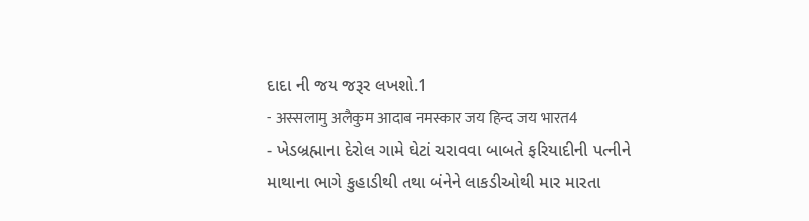દાદા ની જય જરૂર લખશો.1
- अस्सलामु अलैकुम आदाब नमस्कार जय हिन्द जय भारत4
- ખેડબ્રહ્માના દેરોલ ગામે ઘેટાં ચરાવવા બાબતે ફરિયાદીની પત્નીને માથાના ભાગે કુહાડીથી તથા બંનેને લાકડીઓથી માર મારતા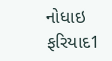નોધાઇ ફરિયાદ1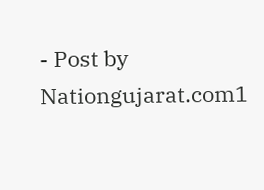- Post by Nationgujarat.com1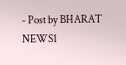- Post by BHARAT NEWS1